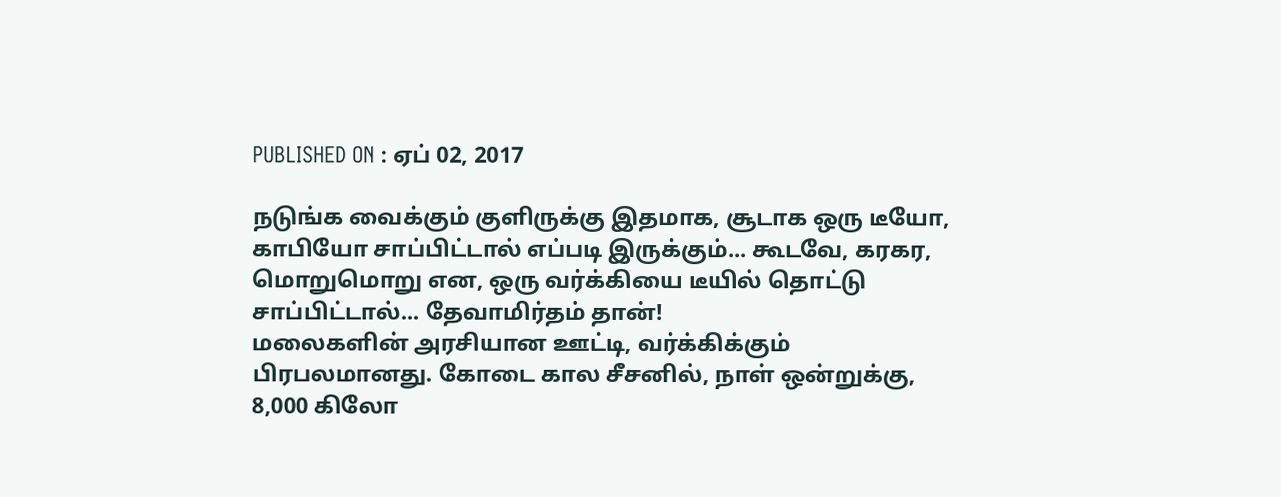PUBLISHED ON : ஏப் 02, 2017

நடுங்க வைக்கும் குளிருக்கு இதமாக, சூடாக ஒரு டீயோ, காபியோ சாப்பிட்டால் எப்படி இருக்கும்... கூடவே, கரகர, மொறுமொறு என, ஒரு வர்க்கியை டீயில் தொட்டு சாப்பிட்டால்... தேவாமிர்தம் தான்!
மலைகளின் அரசியான ஊட்டி, வர்க்கிக்கும் பிரபலமானது. கோடை கால சீசனில், நாள் ஒன்றுக்கு, 8,000 கிலோ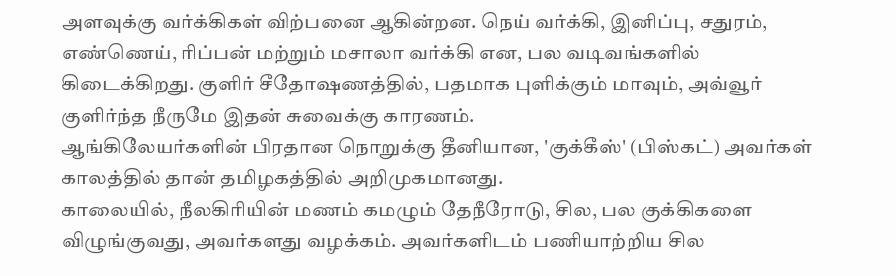அளவுக்கு வர்க்கிகள் விற்பனை ஆகின்றன. நெய் வர்க்கி, இனிப்பு, சதுரம், எண்ணெய், ரிப்பன் மற்றும் மசாலா வர்க்கி என, பல வடிவங்களில் கிடைக்கிறது. குளிர் சீதோஷணத்தில், பதமாக புளிக்கும் மாவும், அவ்வூர் குளிர்ந்த நீருமே இதன் சுவைக்கு காரணம்.
ஆங்கிலேயர்களின் பிரதான நொறுக்கு தீனியான, 'குக்கீஸ்' (பிஸ்கட்) அவர்கள் காலத்தில் தான் தமிழகத்தில் அறிமுகமானது.
காலையில், நீலகிரியின் மணம் கமழும் தேநீரோடு, சில, பல குக்கிகளை விழுங்குவது, அவர்களது வழக்கம். அவர்களிடம் பணியாற்றிய சில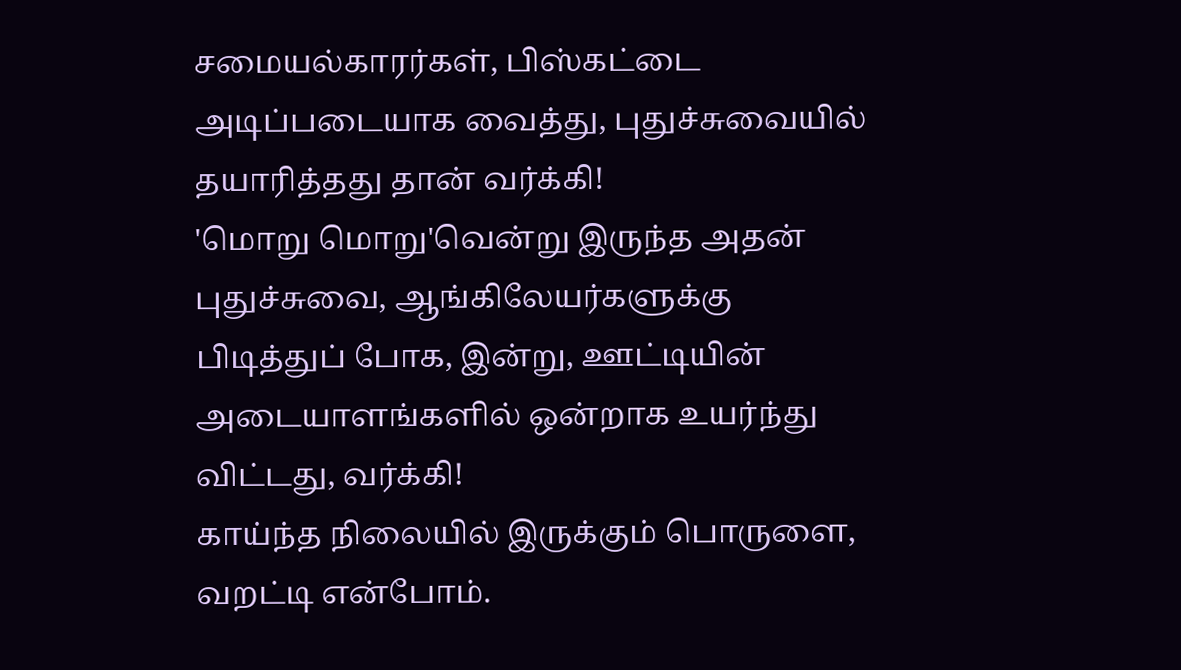சமையல்காரர்கள், பிஸ்கட்டை அடிப்படையாக வைத்து, புதுச்சுவையில் தயாரித்தது தான் வர்க்கி!
'மொறு மொறு'வென்று இருந்த அதன் புதுச்சுவை, ஆங்கிலேயர்களுக்கு பிடித்துப் போக, இன்று, ஊட்டியின் அடையாளங்களில் ஒன்றாக உயர்ந்து விட்டது, வர்க்கி!
காய்ந்த நிலையில் இருக்கும் பொருளை, வறட்டி என்போம்.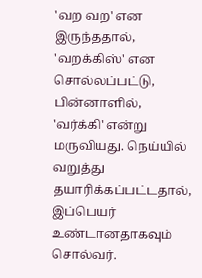'வற வற' என இருந்ததால், 'வறக்கிஸ்' என சொல்லப்பட்டு, பின்னாளில், 'வர்க்கி' என்று மருவியது. நெய்யில் வறுத்து தயாரிக்கப்பட்டதால், இப்பெயர் உண்டானதாகவும் சொல்வர்.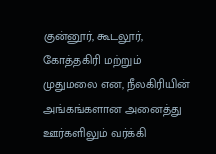குன்னூர், கூடலூர், கோத்தகிரி மற்றும் முதுமலை என, நீலகிரியின் அங்கங்களான அனைத்து ஊர்களிலும் வர்க்கி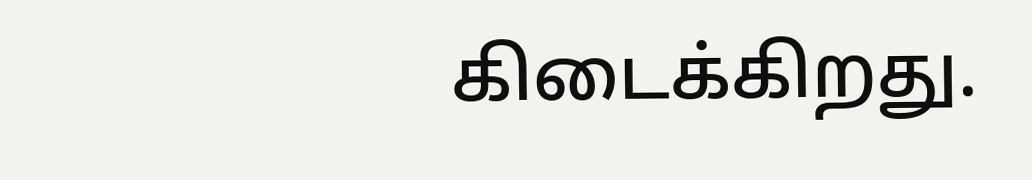கிடைக்கிறது.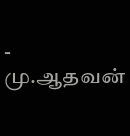- மு.ஆதவன்